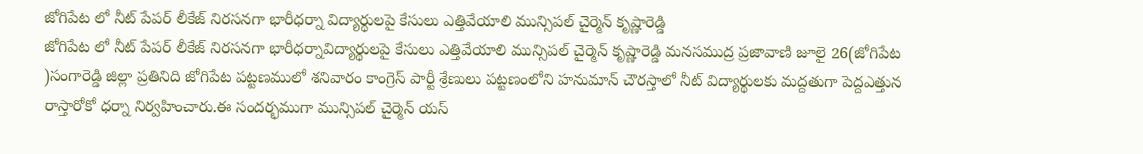జోగిపేట లో నీట్ పేపర్ లీకేజ్ నిరసనగా భారీధర్నా విద్యార్థులపై కేసులు ఎత్తివేయాలి మున్సిపల్ చైర్మెన్ కృష్ణారెడ్డి
జోగిపేట లో నీట్ పేపర్ లీకేజ్ నిరసనగా భారీధర్నావిద్యార్థులపై కేసులు ఎత్తివేయాలి మున్సిపల్ చైర్మెన్ కృష్ణారెడ్డి మనసముద్ర ప్రజావాణి జూలై 26(జోగిపేట )సంగారెడ్డి జిల్లా ప్రతినిది జోగిపేట పట్టణములో శనివారం కాంగ్రెస్ పార్టీ శ్రేణులు పట్టణంలోని హనుమాన్ చౌరస్తాలో నీట్ విద్యార్థులకు మద్దతుగా పెద్దఎత్తున రాస్తారోకో ధర్నా నిర్వహించారు.ఈ సందర్భముగా మున్సిపల్ చైర్మెన్ యస్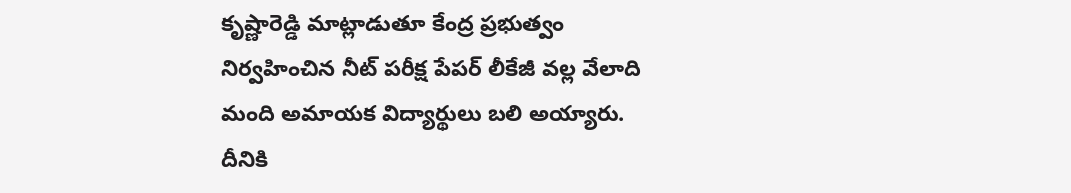కృష్ణారెడ్డి మాట్లాడుతూ కేంద్ర ప్రభుత్వం నిర్వహించిన నీట్ పరీక్ష పేపర్ లీకేజీ వల్ల వేలాది మంది అమాయక విద్యార్థులు బలి అయ్యారు. దీనికి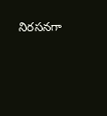నిరసనగా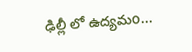ఢిల్లీ లో ఉద్యమo...